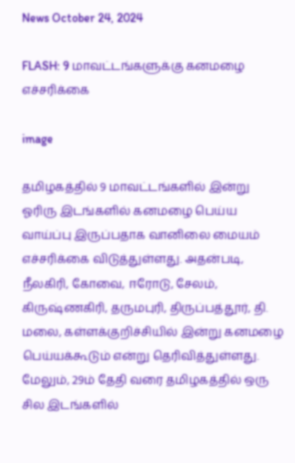News October 24, 2024

FLASH: 9 மாவட்டங்களுக்கு கனமழை எச்சரிக்கை

image

தமிழகத்தில் 9 மாவட்டங்களில் இன்று ஓரிரு இடங்களில் கனமழை பெய்ய வாய்ப்பு இருப்பதாக வானிலை மையம் எச்சரிக்கை விடுத்துள்ளது. அதன்படி, நீலகிரி, கோவை, ஈரோடு, சேலம், கிருஷ்ணகிரி, தருமபுரி, திருப்பத்தூர், தி. மலை, கள்ளக்குறிச்சியில் இன்று கனமழை பெய்யக்கூடும் என்று தெரிவித்துள்ளது. மேலும், 29ம் தேதி வரை தமிழகத்தில் ஒரு சில இடங்களில்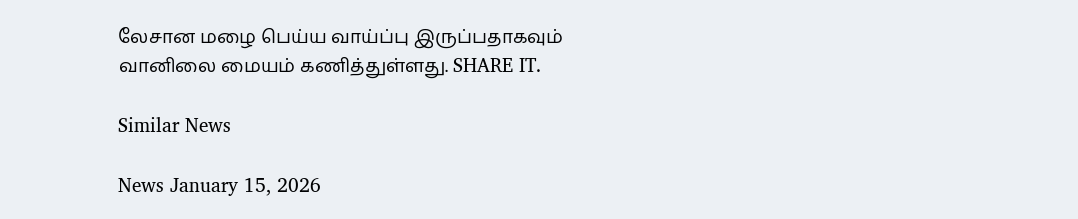லேசான மழை பெய்ய வாய்ப்பு இருப்பதாகவும் வானிலை மையம் கணித்துள்ளது. SHARE IT.

Similar News

News January 15, 2026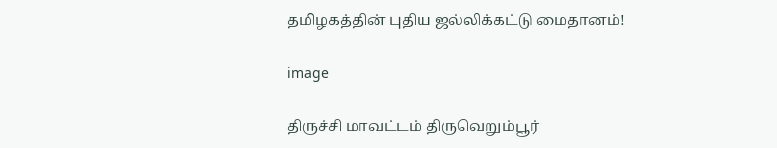தமிழகத்தின் புதிய ஜல்லிக்கட்டு மைதானம்!

image

திருச்சி மாவட்டம் திருவெறும்பூர்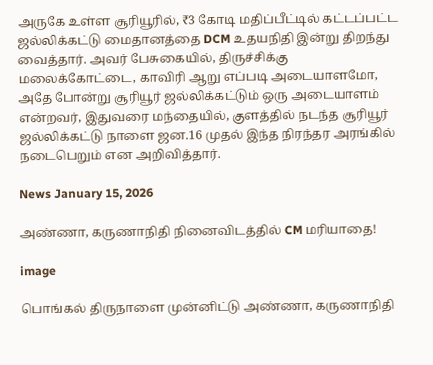அருகே உள்ள சூரியூரில், ₹3 கோடி மதிப்பீட்டில் கட்டப்பட்ட ஜல்லிக்கட்டு மைதானத்தை DCM உதயநிதி இன்று திறந்து வைத்தார். அவர் பேசுகையில், திருச்சிக்கு மலைக்கோட்டை, காவிரி ஆறு எப்படி அடையாளமோ, அதே போன்று சூரியூர் ஜல்லிக்கட்டும் ஒரு அடையாளம் என்றவர், இதுவரை மந்தையில், குளத்தில் நடந்த சூரியூர் ஜல்லிக்கட்டு நாளை ஜன.16 முதல் இந்த நிரந்தர அரங்கில் நடைபெறும் என அறிவித்தார்.

News January 15, 2026

அண்ணா, கருணாநிதி நினைவிடத்தில் CM மரியாதை!

image

பொங்கல் திருநாளை முன்னிட்டு அண்ணா, கருணாநிதி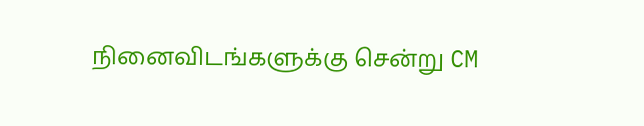நினைவிடங்களுக்கு சென்று CM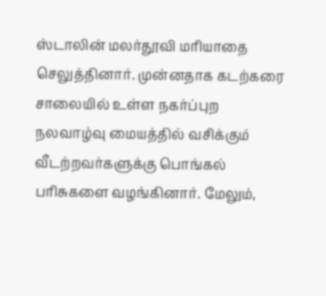ஸ்டாலின் மலர்தூவி மரியாதை செலுத்தினார். முன்னதாக கடற்கரை சாலையில் உள்ள நகர்ப்புற நலவாழ்வு மையத்தில் வசிக்கும் வீடற்றவர்களுக்கு பொங்கல் பரிசுகளை வழங்கினார். மேலும்,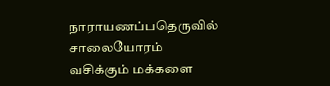நாராயணப்பதெருவில் சாலையோரம் வசிக்கும் மக்களை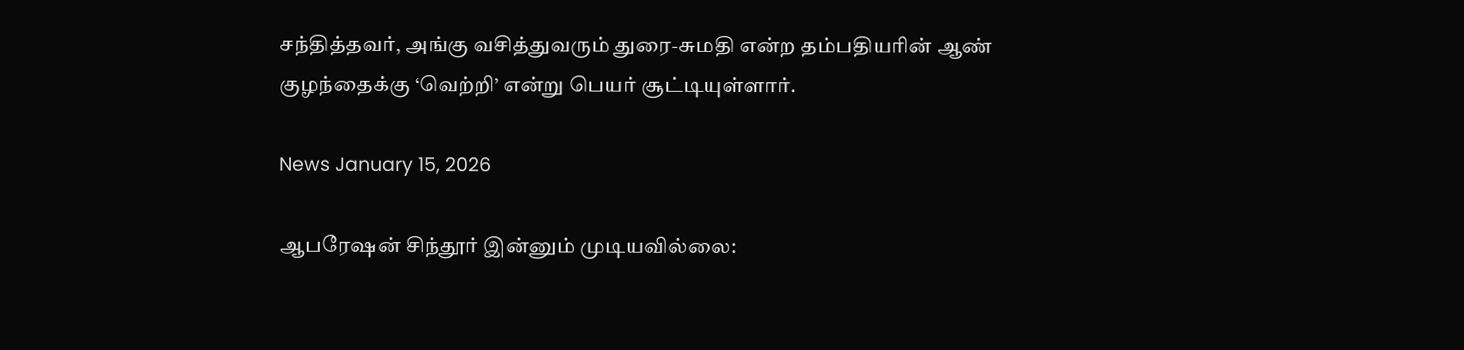சந்தித்தவர், அங்கு வசித்துவரும் துரை-சுமதி என்ற தம்பதியரின் ஆண் குழந்தைக்கு ‘வெற்றி’ என்று பெயர் சூட்டியுள்ளார்.

News January 15, 2026

ஆபரேஷன் சிந்தூர் இன்னும் முடியவில்லை: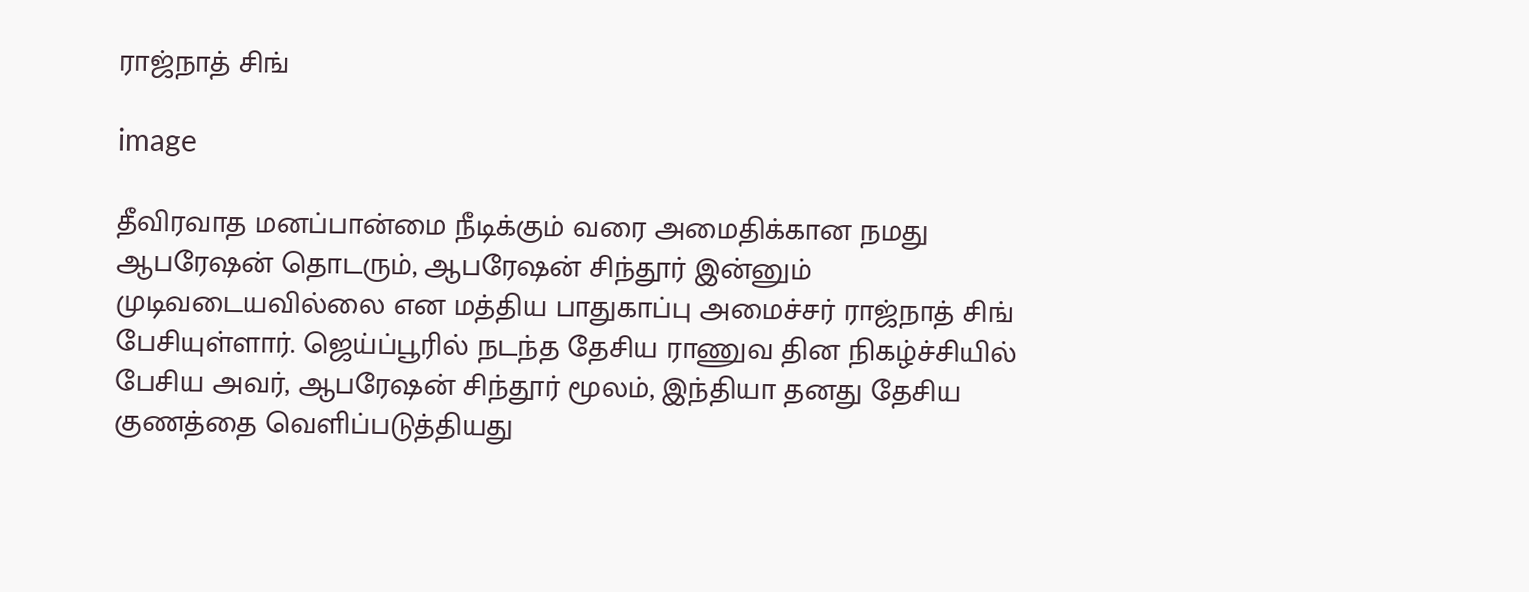ராஜ்நாத் சிங்

image

தீவிரவாத மனப்பான்மை நீடிக்கும் வரை அமைதிக்கான நமது ஆபரேஷன் தொடரும், ஆபரேஷன் சிந்தூர் இன்னும் முடிவடையவில்லை என மத்திய பாதுகாப்பு அமைச்சர் ராஜ்நாத் சிங் பேசியுள்ளார். ஜெய்ப்பூரில் நடந்த தேசிய ராணுவ தின நிகழ்ச்சியில் பேசிய அவர், ஆபரேஷன் சிந்தூர் மூலம், இந்தியா தனது தேசிய குணத்தை வெளிப்படுத்தியது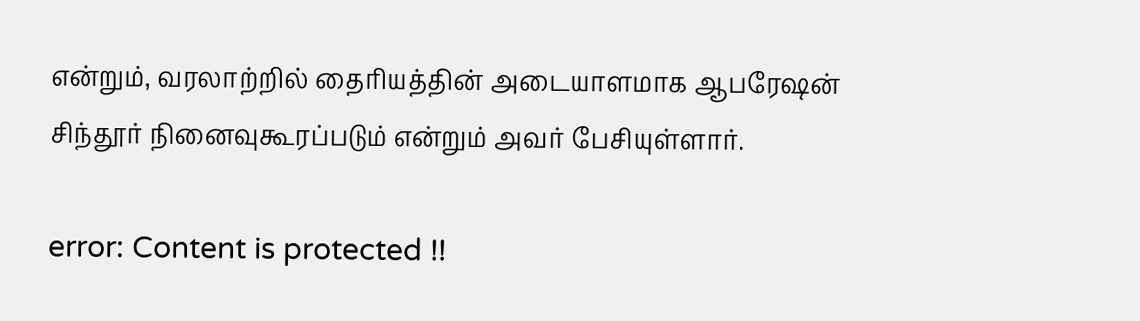என்றும், வரலாற்றில் தைரியத்தின் அடையாளமாக ஆபரேஷன் சிந்தூர் நினைவுகூரப்படும் என்றும் அவர் பேசியுள்ளார்.

error: Content is protected !!